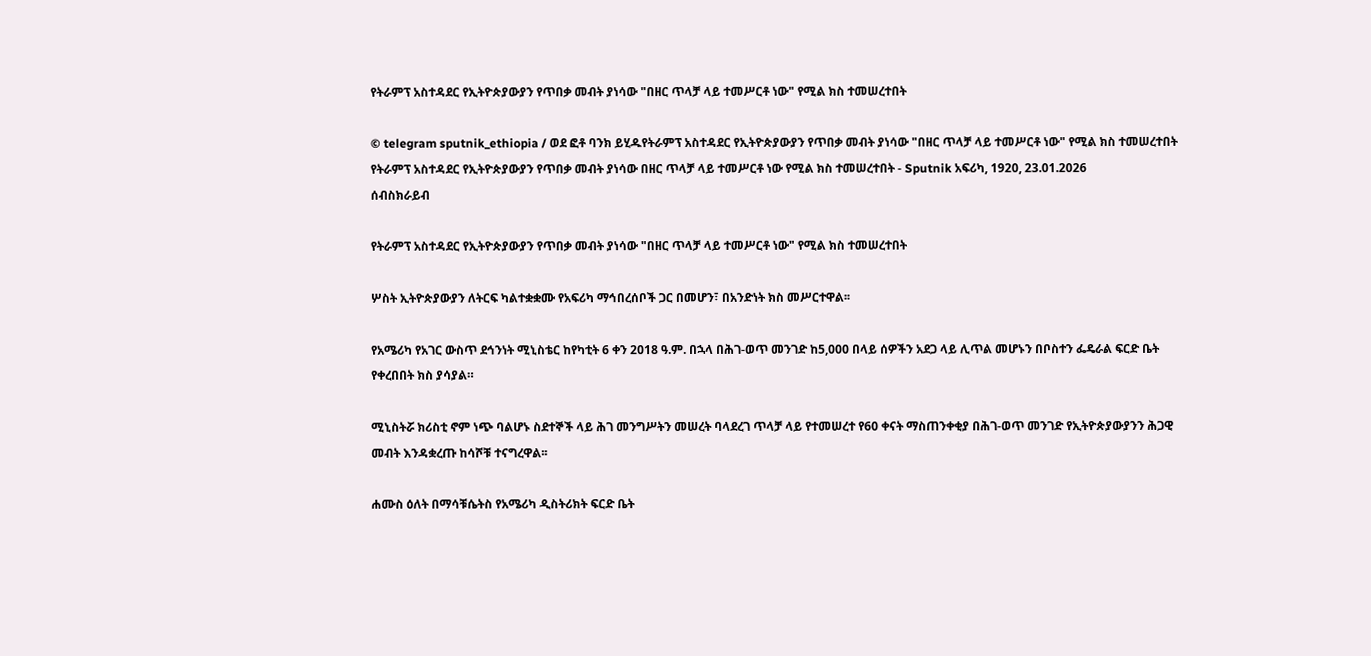የትራምፕ አስተዳደር የኢትዮጵያውያን የጥበቃ መብት ያነሳው "በዘር ጥላቻ ላይ ተመሥርቶ ነው" የሚል ክስ ተመሠረተበት

© telegram sputnik_ethiopia / ወደ ፎቶ ባንክ ይሂዱየትራምፕ አስተዳደር የኢትዮጵያውያን የጥበቃ መብት ያነሳው "በዘር ጥላቻ ላይ ተመሥርቶ ነው" የሚል ክስ ተመሠረተበት
የትራምፕ አስተዳደር የኢትዮጵያውያን የጥበቃ መብት ያነሳው በዘር ጥላቻ ላይ ተመሥርቶ ነው የሚል ክስ ተመሠረተበት - Sputnik አፍሪካ, 1920, 23.01.2026
ሰብስክራይብ

የትራምፕ አስተዳደር የኢትዮጵያውያን የጥበቃ መብት ያነሳው "በዘር ጥላቻ ላይ ተመሥርቶ ነው" የሚል ክስ ተመሠረተበት

ሦስት ኢትዮጵያውያን ለትርፍ ካልተቋቋሙ የአፍሪካ ማኅበረሰቦች ጋር በመሆን፣ በአንድነት ክስ መሥርተዋል፡፡

የአሜሪካ የአገር ውስጥ ደኅንነት ሚኒስቴር ከየካቲት 6 ቀን 2018 ዓ.ም. በኋላ በሕገ-ወጥ መንገድ ከ5,000 በላይ ሰዎችን አደጋ ላይ ሊጥል መሆኑን በቦስተን ፌዴራል ፍርድ ቤት የቀረበበት ክስ ያሳያል።

ሚኒስትሯ ክሪስቲ ኖም ነጭ ባልሆኑ ስደተኞች ላይ ሕገ መንግሥትን መሠረት ባላደረገ ጥላቻ ላይ የተመሠረተ የ60 ቀናት ማስጠንቀቂያ በሕገ-ወጥ መንገድ የኢትዮጵያውያንን ሕጋዊ መብት እንዳቋረጡ ከሳሾቹ ተናግረዋል፡፡

ሐሙስ ዕለት በማሳቹሴትስ የአሜሪካ ዲስትሪክት ፍርድ ቤት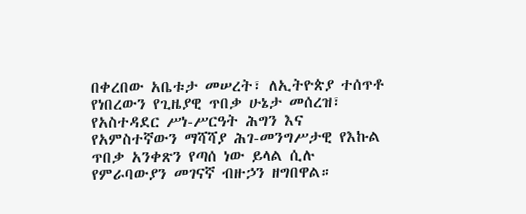በቀረበው አቤቱታ መሠረት፣ ለኢትዮጵያ ተሰጥቶ የነበረውን የጊዜያዊ ጥበቃ ሁኔታ መሰረዝ፣ የአስተዳደር ሥነ-ሥርዓት ሕግን እና የአምስተኛውን ማሻሻያ ሕገ-መንግሥታዊ የእኩል ጥበቃ አንቀጽን የጣሰ ነው ይላል ሲሉ የምራባውያን መገናኛ ብዙኃን ዘግበዋል።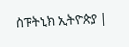ስፑትኒክ ኢትዮጵያ |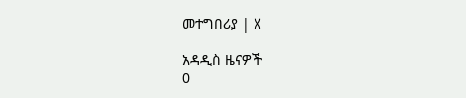መተግበሪያ | X

አዳዲስ ዜናዎች
0